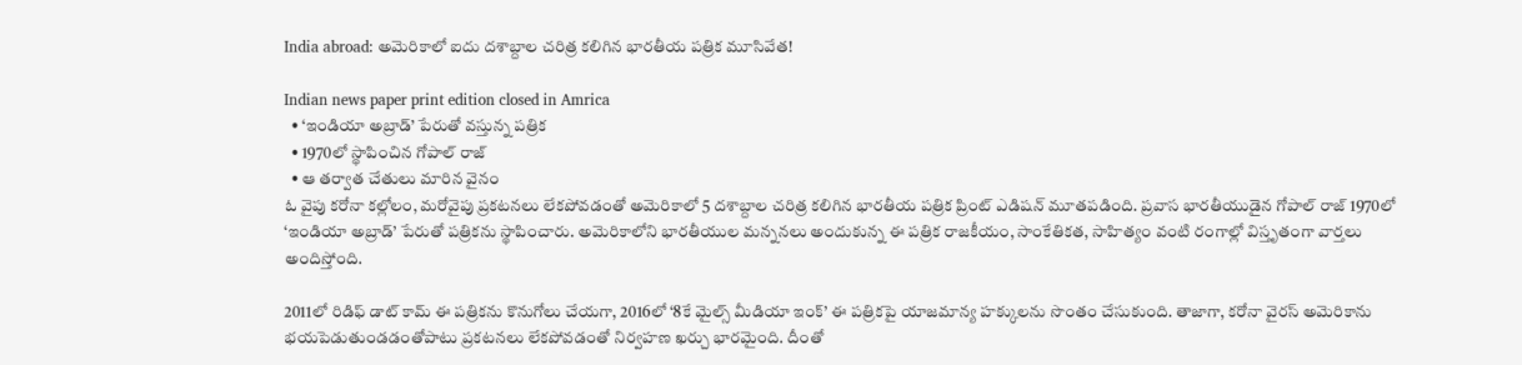India abroad: అమెరికాలో ఐదు దశాబ్దాల చరిత్ర కలిగిన భారతీయ పత్రిక మూసివేత!

Indian news paper print edition closed in Amrica
  • ‘ఇండియా అబ్రాడ్’ పేరుతో వస్తున్న పత్రిక
  • 1970లో స్థాపించిన గోపాల్ రాజ్
  • ఆ తర్వాత చేతులు మారిన వైనం
ఓ వైపు కరోనా కల్లోలం, మరోవైపు ప్రకటనలు లేకపోవడంతో అమెరికాలో 5 దశాబ్దాల చరిత్ర కలిగిన భారతీయ పత్రిక ప్రింట్ ఎడిషన్ మూతపడింది. ప్రవాస భారతీయుడైన గోపాల్ రాజ్ 1970లో ‘ఇండియా అబ్రాడ్’ పేరుతో పత్రికను స్థాపించారు. అమెరికాలోని భారతీయుల మన్ననలు అందుకున్న ఈ పత్రిక రాజకీయం, సాంకేతికత, సాహిత్యం వంటి రంగాల్లో విస్తృతంగా వార్తలు అందిస్తోంది.

2011లో రిడిఫ్ డాట్ కామ్ ఈ పత్రికను కొనుగోలు చేయగా, 2016లో ‘8కే మైల్స్ మీడియా ఇంక్’ ఈ పత్రికపై యాజమాన్య హక్కులను సొంతం చేసుకుంది. తాజాగా, కరోనా వైరస్ అమెరికాను భయపెడుతుండడంతోపాటు ప్రకటనలు లేకపోవడంతో నిర్వహణ ఖర్చు భారమైంది. దీంతో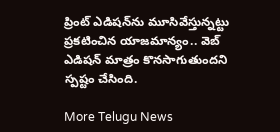ప్రింట్ ఎడిషన్‌ను మూసివేస్తున్నట్టు ప్రకటించిన యాజమాన్యం.. వెబ్ ఎడిషన్ మాత్రం కొనసాగుతుందని స్పష్టం చేసింది.

More Telugu News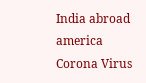India abroad
america
Corona Virus